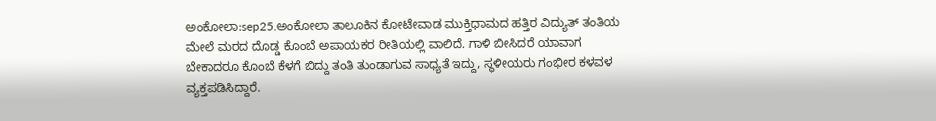ಅಂಕೋಲಾ:sep25.ಅಂಕೋಲಾ ತಾಲೂಕಿನ ಕೋಟೇವಾಡ ಮುಕ್ತಿಧಾಮದ ಹತ್ತಿರ ವಿದ್ಯುತ್ ತಂತಿಯ ಮೇಲೆ ಮರದ ದೊಡ್ಡ ಕೊಂಬೆ ಅಪಾಯಕರ ರೀತಿಯಲ್ಲಿ ವಾಲಿದೆ. ಗಾಳಿ ಬೀಸಿದರೆ ಯಾವಾಗ ಬೇಕಾದರೂ ಕೊಂಬೆ ಕೆಳಗೆ ಬಿದ್ದು ತಂತಿ ತುಂಡಾಗುವ ಸಾಧ್ಯತೆ ಇದ್ದು, ಸ್ಥಳೀಯರು ಗಂಭೀರ ಕಳವಳ ವ್ಯಕ್ತಪಡಿಸಿದ್ದಾರೆ.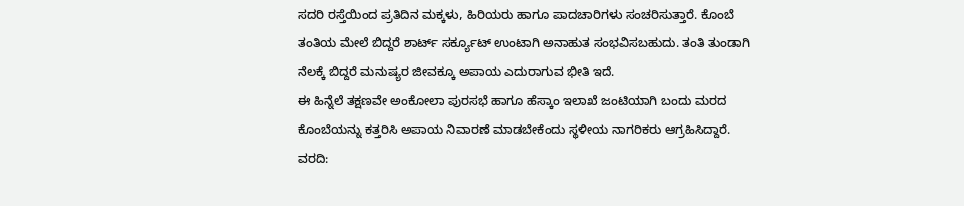ಸದರಿ ರಸ್ತೆಯಿಂದ ಪ್ರತಿದಿನ ಮಕ್ಕಳು, ಹಿರಿಯರು ಹಾಗೂ ಪಾದಚಾರಿಗಳು ಸಂಚರಿಸುತ್ತಾರೆ. ಕೊಂಬೆ ತಂತಿಯ ಮೇಲೆ ಬಿದ್ದರೆ ಶಾರ್ಟ್ ಸರ್ಕ್ಯೂಟ್ ಉಂಟಾಗಿ ಅನಾಹುತ ಸಂಭವಿಸಬಹುದು. ತಂತಿ ತುಂಡಾಗಿ ನೆಲಕ್ಕೆ ಬಿದ್ದರೆ ಮನುಷ್ಯರ ಜೀವಕ್ಕೂ ಅಪಾಯ ಎದುರಾಗುವ ಭೀತಿ ಇದೆ.
ಈ ಹಿನ್ನೆಲೆ ತಕ್ಷಣವೇ ಅಂಕೋಲಾ ಪುರಸಭೆ ಹಾಗೂ ಹೆಸ್ಕಾಂ ಇಲಾಖೆ ಜಂಟಿಯಾಗಿ ಬಂದು ಮರದ ಕೊಂಬೆಯನ್ನು ಕತ್ತರಿಸಿ ಅಪಾಯ ನಿವಾರಣೆ ಮಾಡಬೇಕೆಂದು ಸ್ಥಳೀಯ ನಾಗರಿಕರು ಆಗ್ರಹಿಸಿದ್ದಾರೆ.
ವರದಿ: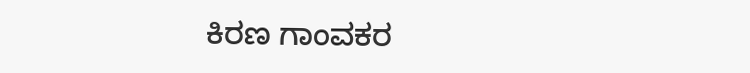ಕಿರಣ ಗಾಂವಕರ